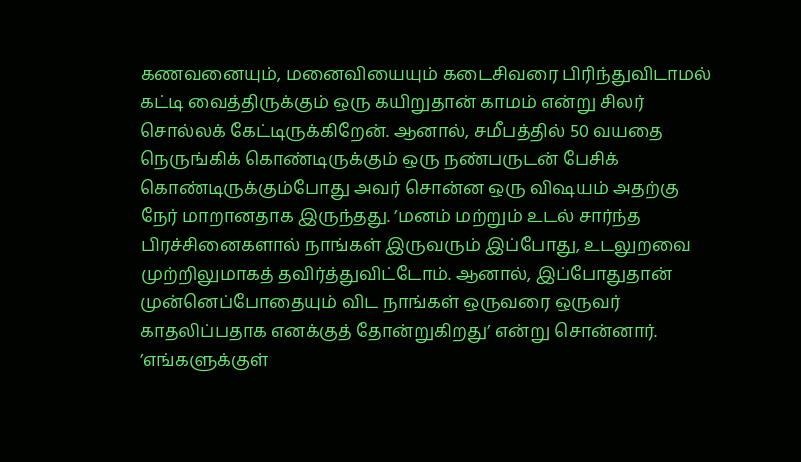கணவனையும், மனைவியையும் கடைசிவரை பிரிந்துவிடாமல் கட்டி வைத்திருக்கும் ஒரு கயிறுதான் காமம் என்று சிலர் சொல்லக் கேட்டிருக்கிறேன். ஆனால், சமீபத்தில் 50 வயதை நெருங்கிக் கொண்டிருக்கும் ஒரு நண்பருடன் பேசிக் கொண்டிருக்கும்போது அவர் சொன்ன ஒரு விஷயம் அதற்கு நேர் மாறானதாக இருந்தது. ’மனம் மற்றும் உடல் சார்ந்த பிரச்சினைகளால் நாங்கள் இருவரும் இப்போது, உடலுறவை முற்றிலுமாகத் தவிர்த்துவிட்டோம். ஆனால், இப்போதுதான் முன்னெப்போதையும் விட நாங்கள் ஒருவரை ஒருவர் காதலிப்பதாக எனக்குத் தோன்றுகிறது’ என்று சொன்னார்.
’எங்களுக்குள்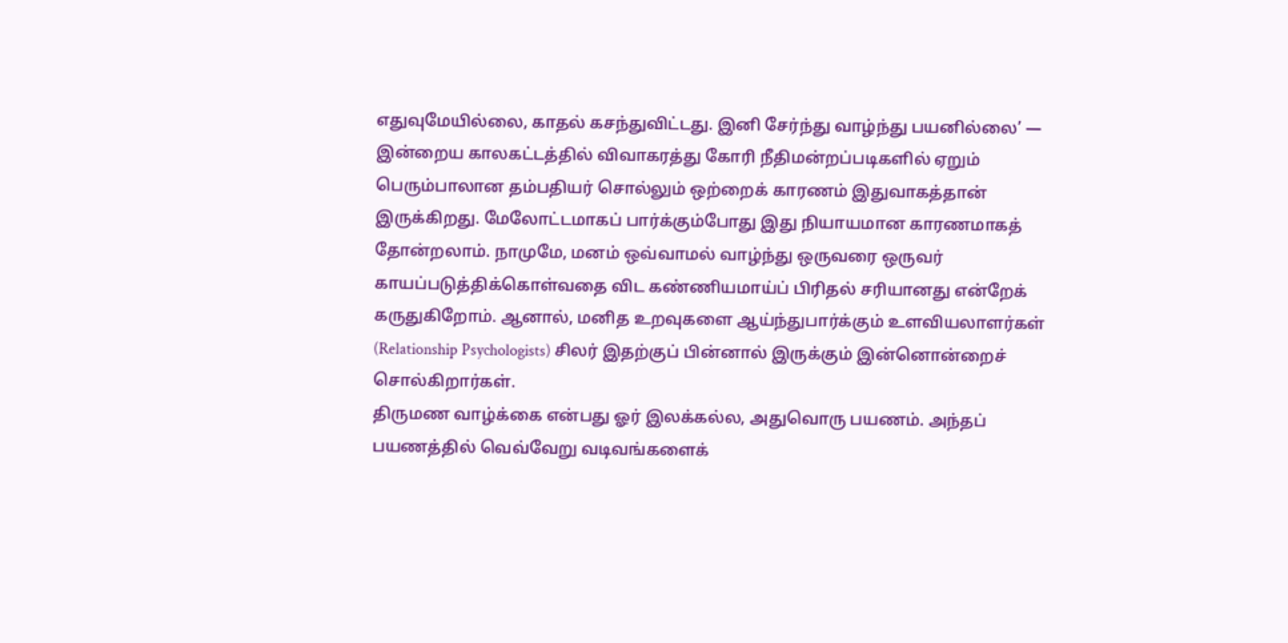எதுவுமேயில்லை, காதல் கசந்துவிட்டது. இனி சேர்ந்து வாழ்ந்து பயனில்லை’ — இன்றைய காலகட்டத்தில் விவாகரத்து கோரி நீதிமன்றப்படிகளில் ஏறும் பெரும்பாலான தம்பதியர் சொல்லும் ஒற்றைக் காரணம் இதுவாகத்தான் இருக்கிறது. மேலோட்டமாகப் பார்க்கும்போது இது நியாயமான காரணமாகத் தோன்றலாம். நாமுமே, மனம் ஒவ்வாமல் வாழ்ந்து ஒருவரை ஒருவர் காயப்படுத்திக்கொள்வதை விட கண்ணியமாய்ப் பிரிதல் சரியானது என்றேக் கருதுகிறோம். ஆனால், மனித உறவுகளை ஆய்ந்துபார்க்கும் உளவியலாளர்கள் (Relationship Psychologists) சிலர் இதற்குப் பின்னால் இருக்கும் இன்னொன்றைச் சொல்கிறார்கள்.
திருமண வாழ்க்கை என்பது ஓர் இலக்கல்ல, அதுவொரு பயணம். அந்தப் பயணத்தில் வெவ்வேறு வடிவங்களைக்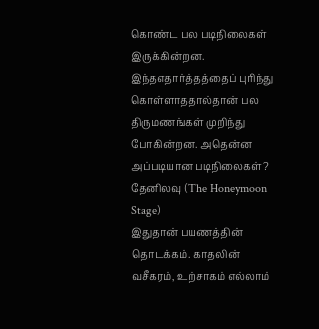கொண்ட பல படிநிலைகள் இருக்கின்றன. இந்தஎதார்த்தத்தைப் புரிந்து கொள்ளாததால்தான் பல திருமணங்கள் முறிந்து போகின்றன. அதென்ன அப்படியான படிநிலைகள்?
தேனிலவு (The Honeymoon Stage)
இதுதான் பயணத்தின் தொடக்கம். காதலின் வசீகரம், உற்சாகம் எல்லாம்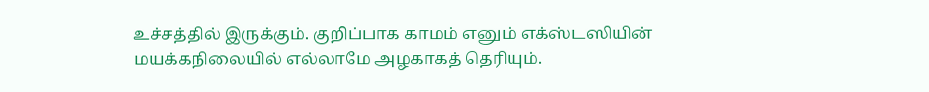உச்சத்தில் இருக்கும். குறிப்பாக காமம் எனும் எக்ஸ்டஸியின் மயக்கநிலையில் எல்லாமே அழகாகத் தெரியும்.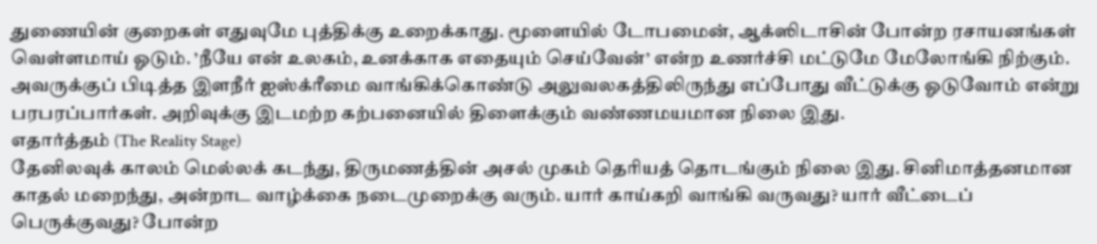துணையின் குறைகள் எதுவுமே புத்திக்கு உறைக்காது. மூளையில் டோபமைன், ஆக்ஸிடாசின் போன்ற ரசாயனங்கள் வெள்ளமாய் ஓடும். ’நீயே என் உலகம், உனக்காக எதையும் செய்வேன்’ என்ற உணர்ச்சி மட்டுமே மேலோங்கி நிற்கும். அவருக்குப் பிடித்த இளநீர் ஐஸ்க்ரீமை வாங்கிக்கொண்டு அலுவலகத்திலிருந்து எப்போது வீட்டுக்கு ஓடுவோம் என்று பரபரப்பார்கள். அறிவுக்கு இடமற்ற கற்பனையில் திளைக்கும் வண்ணமயமான நிலை இது.
எதார்த்தம் (The Reality Stage)
தேனிலவுக் காலம் மெல்லக் கடந்து, திருமணத்தின் அசல் முகம் தெரியத் தொடங்கும் நிலை இது. சினிமாத்தனமான காதல் மறைந்து, அன்றாட வாழ்க்கை நடைமுறைக்கு வரும். யார் காய்கறி வாங்கி வருவது? யார் வீட்டைப் பெருக்குவது? போன்ற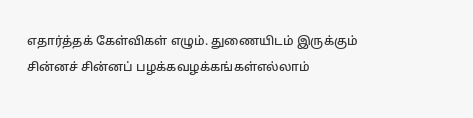எதார்த்தக் கேள்விகள் எழும். துணையிடம் இருக்கும் சின்னச் சின்னப் பழக்கவழக்கங்கள்எல்லாம்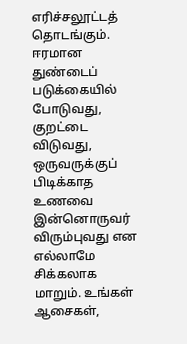எரிச்சலூட்டத் தொடங்கும். ஈரமான துண்டைப் படுக்கையில் போடுவது, குறட்டை விடுவது, ஒருவருக்குப் பிடிக்காத உணவை இன்னொருவர் விரும்புவது என எல்லாமே சிக்கலாக மாறும். உங்கள் ஆசைகள்,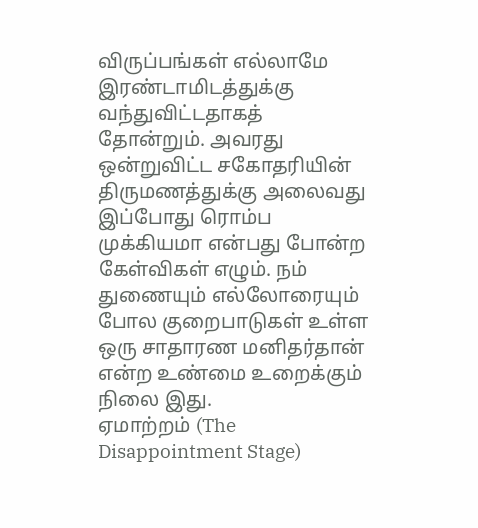விருப்பங்கள் எல்லாமே இரண்டாமிடத்துக்கு வந்துவிட்டதாகத் தோன்றும். அவரது ஒன்றுவிட்ட சகோதரியின் திருமணத்துக்கு அலைவது இப்போது ரொம்ப முக்கியமா என்பது போன்ற கேள்விகள் எழும். நம் துணையும் எல்லோரையும் போல குறைபாடுகள் உள்ள ஒரு சாதாரண மனிதர்தான் என்ற உண்மை உறைக்கும் நிலை இது.
ஏமாற்றம் (The Disappointment Stage)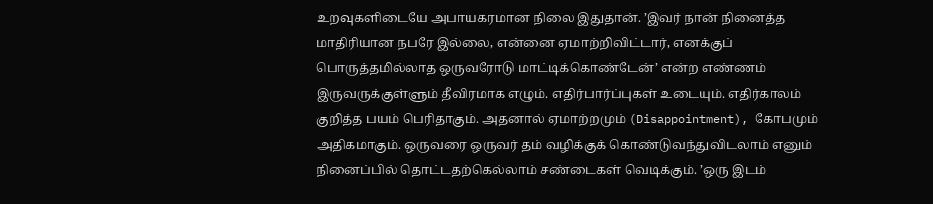உறவுகளிடையே அபாயகரமான நிலை இதுதான். ’இவர் நான் நினைத்த மாதிரியான நபரே இல்லை, என்னை ஏமாற்றிவிட்டார், எனக்குப் பொருத்தமில்லாத ஒருவரோடு மாட்டிக்கொண்டேன்’ என்ற எண்ணம் இருவருக்குள்ளும் தீவிரமாக எழும். எதிர்பார்ப்புகள் உடையும். எதிர்காலம் குறித்த பயம் பெரிதாகும். அதனால் ஏமாற்றமும் (Disappointment), கோபமும் அதிகமாகும். ஒருவரை ஒருவர் தம் வழிக்குக் கொண்டுவந்துவிடலாம் எனும் நினைப்பில் தொட்டதற்கெல்லாம் சண்டைகள் வெடிக்கும். ’ஒரு இடம்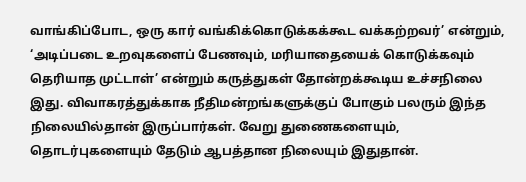வாங்கிப்போட, ஒரு கார் வங்கிக்கொடுக்கக்கூட வக்கற்றவர்’ என்றும், ‘அடிப்படை உறவுகளைப் பேணவும், மரியாதையைக் கொடுக்கவும் தெரியாத முட்டாள்’ என்றும் கருத்துகள் தோன்றக்கூடிய உச்சநிலை இது. விவாகரத்துக்காக நீதிமன்றங்களுக்குப் போகும் பலரும் இந்த நிலையில்தான் இருப்பார்கள். வேறு துணைகளையும், தொடர்புகளையும் தேடும் ஆபத்தான நிலையும் இதுதான்.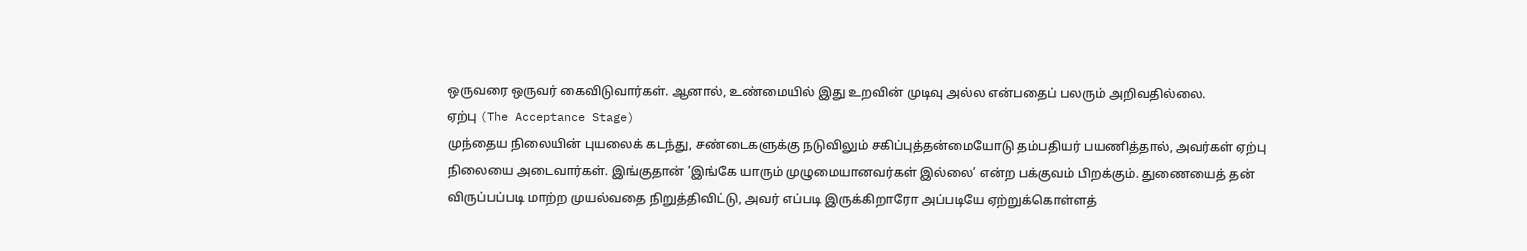ஒருவரை ஒருவர் கைவிடுவார்கள். ஆனால், உண்மையில் இது உறவின் முடிவு அல்ல என்பதைப் பலரும் அறிவதில்லை.
ஏற்பு (The Acceptance Stage)
முந்தைய நிலையின் புயலைக் கடந்து, சண்டைகளுக்கு நடுவிலும் சகிப்புத்தன்மையோடு தம்பதியர் பயணித்தால், அவர்கள் ஏற்பு நிலையை அடைவார்கள். இங்குதான் ’இங்கே யாரும் முழுமையானவர்கள் இல்லை’ என்ற பக்குவம் பிறக்கும். துணையைத் தன் விருப்பப்படி மாற்ற முயல்வதை நிறுத்திவிட்டு, அவர் எப்படி இருக்கிறாரோ அப்படியே ஏற்றுக்கொள்ளத்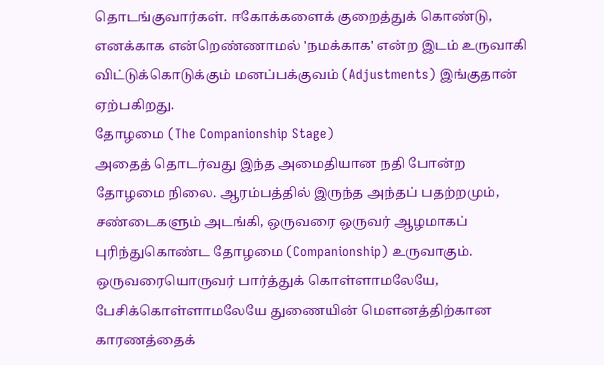தொடங்குவார்கள். ஈகோக்களைக் குறைத்துக் கொண்டு, எனக்காக என்றெண்ணாமல் 'நமக்காக' என்ற இடம் உருவாகி விட்டுக்கொடுக்கும் மனப்பக்குவம் (Adjustments) இங்குதான் ஏற்பகிறது.
தோழமை (The Companionship Stage)
அதைத் தொடர்வது இந்த அமைதியான நதி போன்ற தோழமை நிலை. ஆரம்பத்தில் இருந்த அந்தப் பதற்றமும், சண்டைகளும் அடங்கி, ஒருவரை ஒருவர் ஆழமாகப் புரிந்துகொண்ட தோழமை (Companionship) உருவாகும். ஒருவரையொருவர் பார்த்துக் கொள்ளாமலேயே, பேசிக்கொள்ளாமலேயே துணையின் மௌனத்திற்கான காரணத்தைக்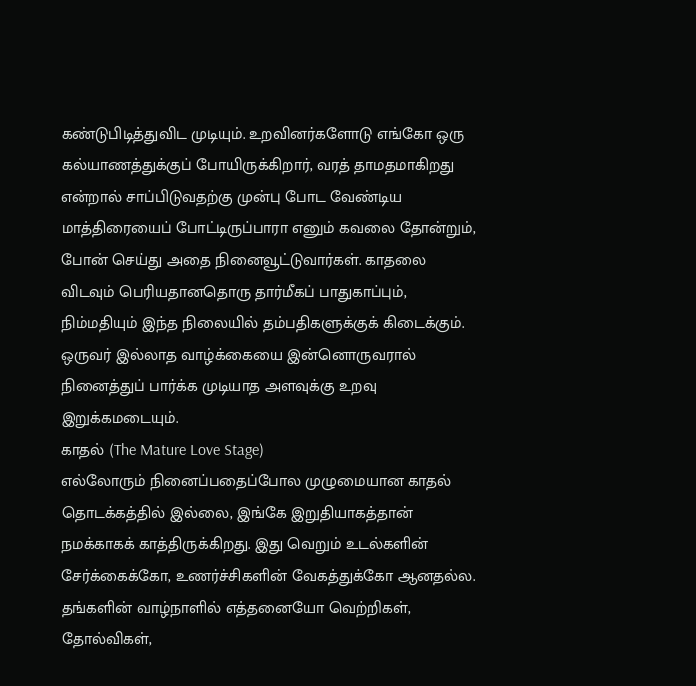கண்டுபிடித்துவிட முடியும். உறவினர்களோடு எங்கோ ஒரு கல்யாணத்துக்குப் போயிருக்கிறார், வரத் தாமதமாகிறது என்றால் சாப்பிடுவதற்கு முன்பு போட வேண்டிய மாத்திரையைப் போட்டிருப்பாரா எனும் கவலை தோன்றும், போன் செய்து அதை நினைவூட்டுவார்கள். காதலை விடவும் பெரியதானதொரு தார்மீகப் பாதுகாப்பும், நிம்மதியும் இந்த நிலையில் தம்பதிகளுக்குக் கிடைக்கும். ஒருவர் இல்லாத வாழ்க்கையை இன்னொருவரால் நினைத்துப் பார்க்க முடியாத அளவுக்கு உறவு இறுக்கமடையும்.
காதல் (The Mature Love Stage)
எல்லோரும் நினைப்பதைப்போல முழுமையான காதல் தொடக்கத்தில் இல்லை, இங்கே இறுதியாகத்தான் நமக்காகக் காத்திருக்கிறது. இது வெறும் உடல்களின் சேர்க்கைக்கோ, உணர்ச்சிகளின் வேகத்துக்கோ ஆனதல்ல. தங்களின் வாழ்நாளில் எத்தனையோ வெற்றிகள், தோல்விகள்,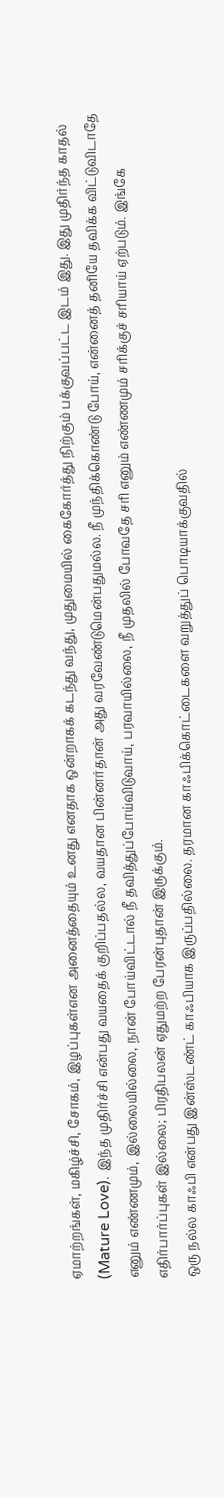ஏமாற்றங்கள், மகிழ்ச்சி, சோகம், இழப்புகள்என அனைத்தையும் உனது எனதாக ஒன்றாகக் கடந்து வந்து, முதுமையில் கைகோர்த்து நிற்கும் பக்குவப்பட்ட இடம் இது. இது முதிர்ந்த காதல் (Mature Love). இந்த முதிர்ச்சி என்பது வயதைக் குறிப்பதல்ல, வயதான பின்னர்தான் அது வரவேண்டுமென்பதுமல்ல. நீ முந்திக்கொண்டு போய், என்னைத் தனியே தவிக்க விட்டுவிடாதே எனும் எண்ணமும், இல்லையில்லை, நான் போய்விட்டால் நீ தவித்துப்போய்விடுவாய், பரவாயில்லை, நீ முதலில் போவதே சரி எனும் எண்ணமும் சரிக்குச் சரியாய் ஏற்படும். இங்கே எதிர்பார்ப்புகள் இல்லை; பிரதிபலன் ஏதுமற்ற பேரன்புதான் இருக்கும்.
ஒரு நல்ல காஃபி என்பது இன்ஸ்டண்ட் காஃபியாக இருப்பதில்லை. தரமான காஃபிக்கொட்டைகளை வறுத்துப் பொடியாக்குவதில்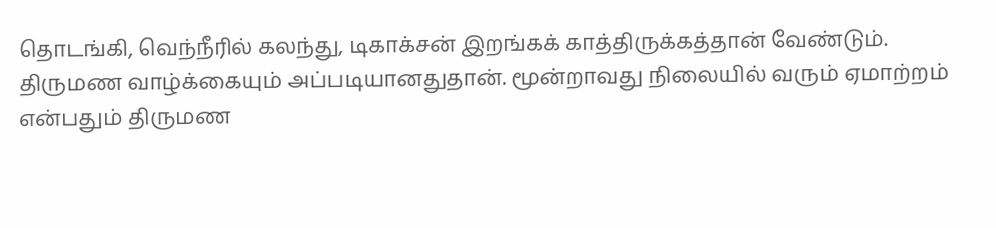தொடங்கி, வெந்நீரில் கலந்து, டிகாக்சன் இறங்கக் காத்திருக்கத்தான் வேண்டும். திருமண வாழ்க்கையும் அப்படியானதுதான். மூன்றாவது நிலையில் வரும் ஏமாற்றம் என்பதும் திருமண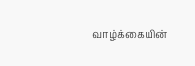வாழ்க்கையின்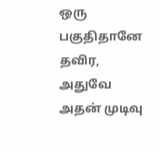ஒரு பகுதிதானே தவிர, அதுவே அதன் முடிவு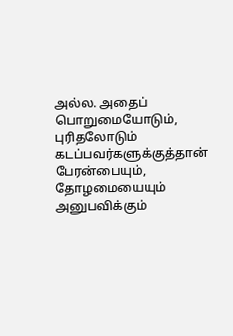அல்ல. அதைப் பொறுமையோடும், புரிதலோடும் கடப்பவர்களுக்குத்தான் பேரன்பையும், தோழமையையும் அனுபவிக்கும்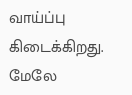வாய்ப்பு கிடைக்கிறது. மேலே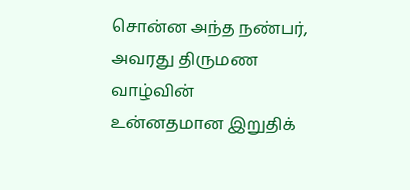சொன்ன அந்த நண்பர், அவரது திருமண வாழ்வின் உன்னதமான இறுதிக்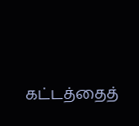கட்டத்தைத்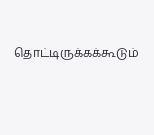தொட்டிருக்கக்கூடும்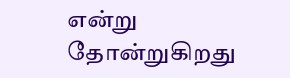என்று தோன்றுகிறது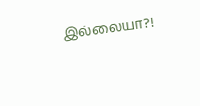இல்லையா?!